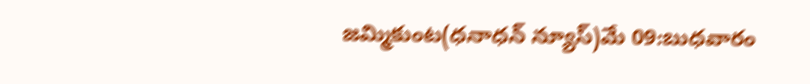జమ్మికుంట(ధనాధన్ న్యూస్)మే 09:బుధవారం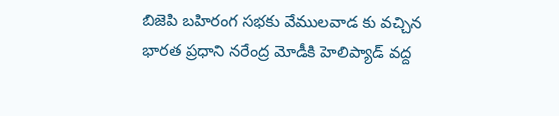బిజెపి బహిరంగ సభకు వేములవాడ కు వచ్చిన భారత ప్రధాని నరేంద్ర మోడీకి హెలిప్యాడ్ వద్ద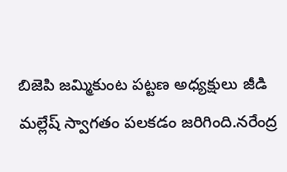బిజెపి జమ్మికుంట పట్టణ అధ్యక్షులు జీడి మల్లేష్ స్వాగతం పలకడం జరిగింది.నరేంద్ర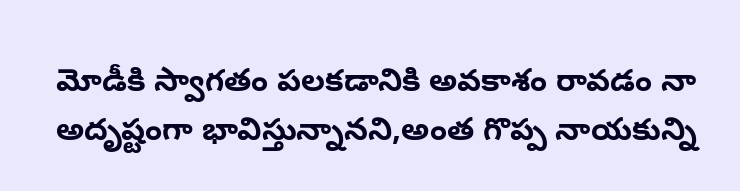మోడీకి స్వాగతం పలకడానికి అవకాశం రావడం నా అదృష్టంగా భావిస్తున్నానని,అంత గొప్ప నాయకున్ని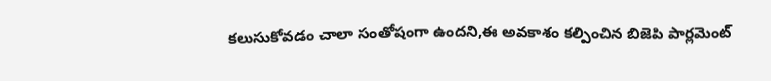కలుసుకోవడం చాలా సంతోషంగా ఉందని,ఈ అవకాశం కల్పించిన బిజెపి పార్లమెంట్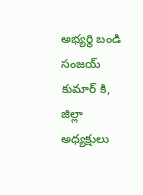అభ్యర్థి బండి సంజయ్ కుమార్ కి, జిల్లా అధ్యక్షులు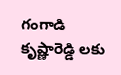గంగాడి కృష్ణారెడ్డి లకు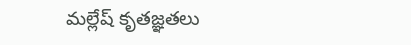మల్లేష్ కృతజ్ఞతలు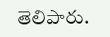తెలిపారు.